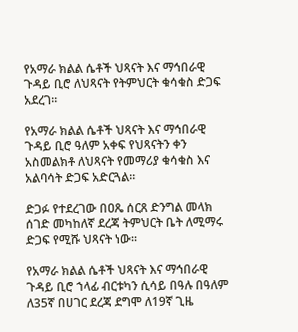የአማራ ክልል ሴቶች ህጻናት እና ማኅበራዊ ጉዳይ ቢሮ ለህጻናት የትምህርት ቁሳቁስ ድጋፍ አደረገ።

የአማራ ክልል ሴቶች ህጻናት እና ማኅበራዊ ጉዳይ ቢሮ ዓለም አቀፍ የህጻናትን ቀን አስመልክቶ ለህጻናት የመማሪያ ቁሳቁስ እና አልባሳት ድጋፍ አድርጓል።

ድጋፉ የተደረገው በዐጼ ሰርጸ ድንግል መላክ ሰገድ መካከለኛ ደረጃ ትምህርት ቤት ለሚማሩ ድጋፍ የሚሹ ህጻናት ነው።

የአማራ ክልል ሴቶች ህጻናት እና ማኅበራዊ ጉዳይ ቢሮ ኀላፊ ብርቱካን ሲሳይ በዓሉ በዓለም ለ35ኛ በሀገር ደረጃ ደግሞ ለ19ኛ ጊዜ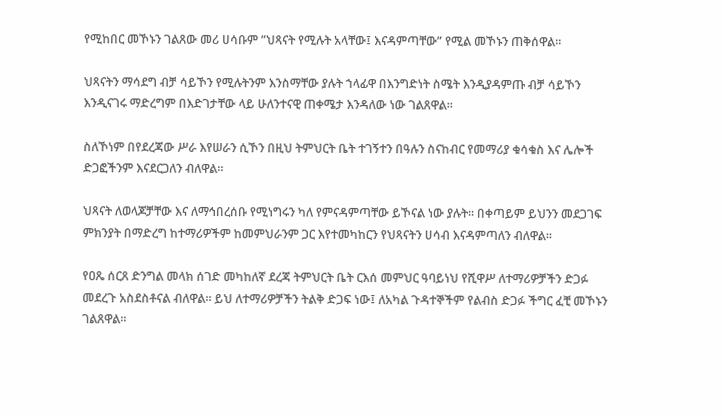የሚከበር መኾኑን ገልጸው መሪ ሀሳቡም ”ህጻናት የሚሉት አላቸው፤ እናዳምጣቸው” የሚል መኾኑን ጠቅሰዋል።

ህጻናትን ማሳደግ ብቻ ሳይኾን የሚሉትንም እንስማቸው ያሉት ኀላፊዋ በእንግድነት ስሜት እንዲያዳምጡ ብቻ ሳይኾን እንዲናገሩ ማድረግም በእድገታቸው ላይ ሁለንተናዊ ጠቀሜታ እንዳለው ነው ገልጸዋል።

ስለኾነም በየደረጃው ሥራ እየሠራን ሲኾን በዚህ ትምህርት ቤት ተገኝተን በዓሉን ስናከብር የመማሪያ ቁሳቁስ እና ሌሎች ድጋፎችንም እናደርጋለን ብለዋል።

ህጻናት ለወላጆቻቸው እና ለማኅበረሰቡ የሚነግሩን ካለ የምናዳምጣቸው ይኾናል ነው ያሉት። በቀጣይም ይህንን መደጋገፍ ምክንያት በማድረግ ከተማሪዎችም ከመምህራንም ጋር እየተመካከርን የህጻናትን ሀሳብ እናዳምጣለን ብለዋል።

የዐጼ ሰርጸ ድንግል መላክ ሰገድ መካከለኛ ደረጃ ትምህርት ቤት ርእሰ መምህር ዓባይነህ የሺዋሥ ለተማሪዎቻችን ድጋፉ መደረጉ አስደስቶናል ብለዋል። ይህ ለተማሪዎቻችን ትልቅ ድጋፍ ነው፤ ለአካል ጉዳተኞችም የልብስ ድጋፉ ችግር ፈቺ መኾኑን ገልጸዋል።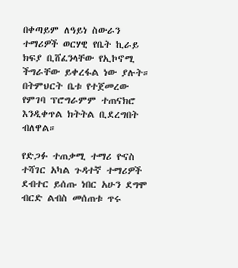በቀጣይም ለዓይነ ስውራን ተማሪዎች ወርሃዊ የቤት ኪራይ ክፍያ ቢሸፈንላቸው የኢኮኖሚ ችግራቸው ይቀረፋል ነው ያሉት። በትምህርት ቤቱ የተጀመረው የምገባ ፕሮግራምም ተጠናክሮ እንዲቀጥል ክትትል ቢደረግበት ብለዋል።

የድጋፉ ተጠቃሚ ተማሪ ዮናስ ተሻገር አካል ጉዳተኛ ተማሪዎች ደብተር ይሰጡ ነበር አሁን ደግሞ ብርድ ልብስ መሰጠቱ ጥሩ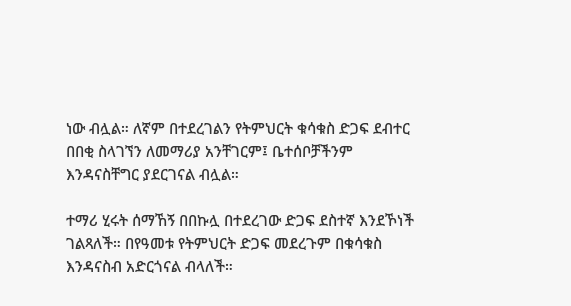ነው ብሏል። ለኛም በተደረገልን የትምህርት ቁሳቁስ ድጋፍ ደብተር በበቂ ስላገኘን ለመማሪያ አንቸገርም፤ ቤተሰቦቻችንም እንዳናስቸግር ያደርገናል ብሏል።

ተማሪ ሂሩት ሰማኸኝ በበኩሏ በተደረገው ድጋፍ ደስተኛ እንደኾነች ገልጻለች። በየዓመቱ የትምህርት ድጋፍ መደረጉም በቁሳቁስ እንዳናስብ አድርጎናል ብላለች።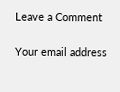Leave a Comment

Your email address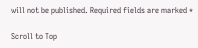will not be published. Required fields are marked *

Scroll to Top